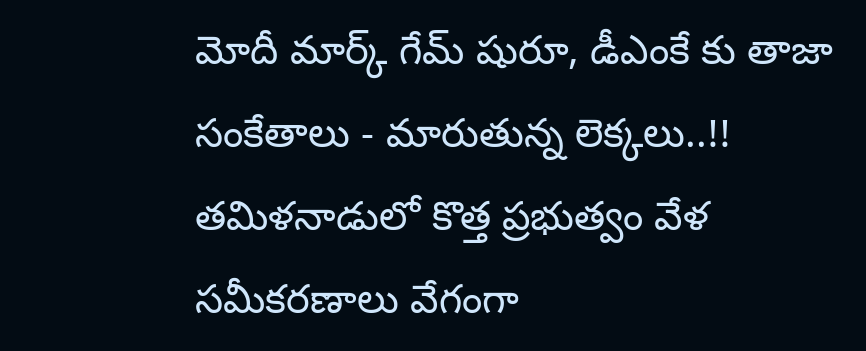మోదీ మార్క్ గేమ్ షురూ, డీఎంకే కు తాజా సంకేతాలు - మారుతున్న లెక్కలు..!!
తమిళనాడులో కొత్త ప్రభుత్వం వేళ సమీకరణాలు వేగంగా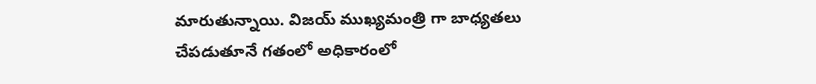మారుతున్నాయి. విజయ్ ముఖ్యమంత్రి గా బాధ్యతలు చేపడుతూనే గతంలో అధికారంలో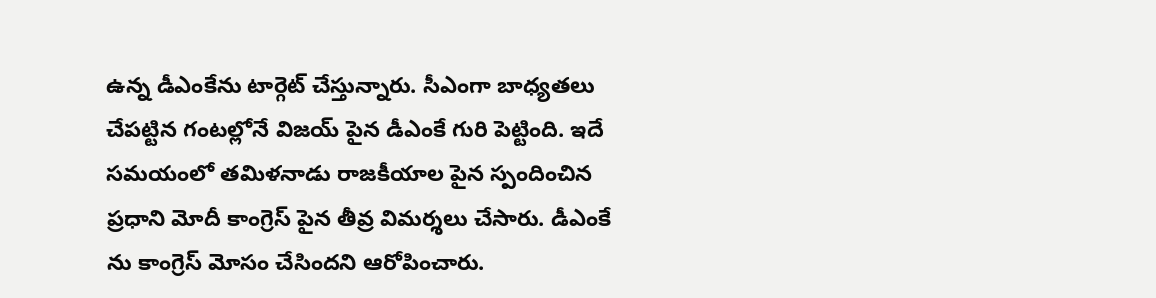ఉన్న డీఎంకేను టార్గెట్ చేస్తున్నారు. సీఎంగా బాధ్యతలు చేపట్టిన గంటల్లోనే విజయ్ పైన డీఎంకే గురి పెట్టింది. ఇదే సమయంలో తమిళనాడు రాజకీయాల పైన స్పందించిన ప్రధాని మోదీ కాంగ్రెస్ పైన తీవ్ర విమర్శలు చేసారు. డీఎంకే ను కాంగ్రెస్ మోసం చేసిందని ఆరోపించారు.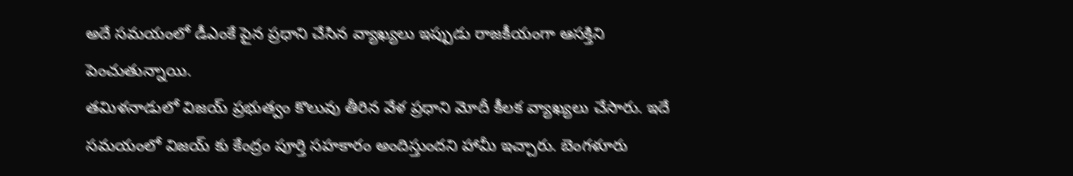అదే సమయంలో డీఎంకే పైన ప్రధాని చేసిన వ్యాఖ్యలు ఇప్పుడు రాజకీయంగా ఆసక్తిని పెంచుతున్నాయి.
తమిళనాడులో విజయ్ ప్రభుత్వం కొలువు తీరిన వేళ ప్రధాని మోదీ కీలక వ్యాఖ్యలు చేసారు. ఇదే సమయంలో విజయ్ కు కేంద్రం పూర్తి సహకారం అందిస్తుందని హామీ ఇచ్చారు. బెంగళూరు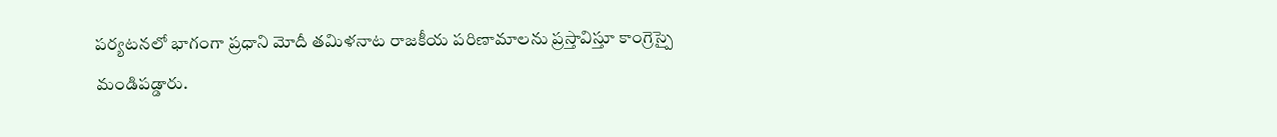పర్యటనలో భాగంగా ప్రధాని మోదీ తమిళనాట రాజకీయ పరిణామాలను ప్రస్తావిస్తూ కాంగ్రెస్పై మండిపడ్డారు.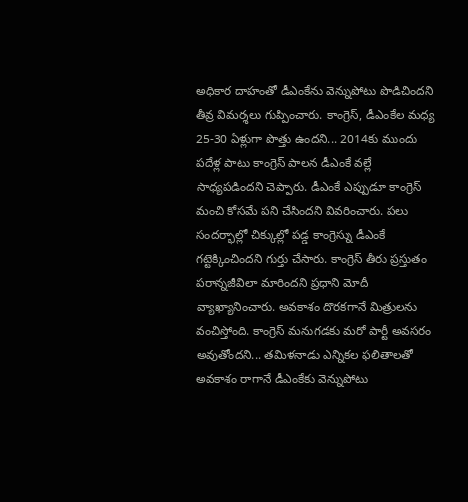అధికార దాహంతో డీఎంకేను వెన్నుపోటు పొడిచిందని తీవ్ర విమర్శలు గుప్పించారు. కాంగ్రెస్, డీఎంకేల మధ్య 25-30 ఏళ్లుగా పొత్తు ఉందని... 2014కు ముందు పదేళ్ల పాటు కాంగ్రెస్ పాలన డీఎంకే వల్లే సాధ్యపడిందని చెప్పారు. డీఎంకే ఎప్పుడూ కాంగ్రెస్ మంచి కోసమే పని చేసిందని వివరించారు. పలు సందర్భాల్లో చిక్కుల్లో పడ్డ కాంగ్రెస్ను డీఎంకే గట్టెక్కించిందని గుర్తు చేసారు. కాంగ్రెస్ తీరు ప్రస్తుతం పరాన్నజీవిలా మారిందని ప్రధాని మోదీ వ్యాఖ్యానించారు. అవకాశం దొరకగానే మిత్రులను వంచిస్తోంది. కాంగ్రెస్ మనుగడకు మరో పార్టీ అవసరం అవుతోందని... తమిళనాడు ఎన్నికల ఫలితాలతో అవకాశం రాగానే డీఎంకేకు వెన్నుపోటు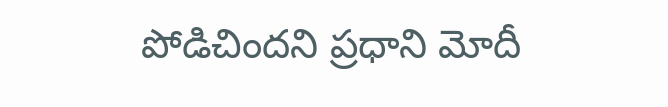పోడిచిందని ప్రధాని మోదీ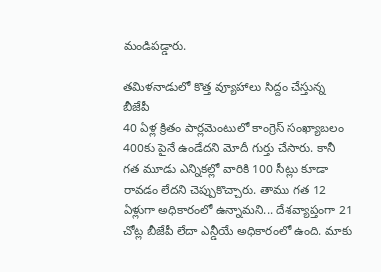మండిపడ్డారు.

తమిళనాడులో కొత్త వ్యూహాలు సిద్దం చేస్తున్న బీజేపీ
40 ఏళ్ల క్రితం పార్లమెంటులో కాంగ్రెస్ సంఖ్యాబలం 400కు పైనే ఉండేదని మోదీ గుర్తు చేసారు. కానీ గత మూడు ఎన్నికల్లో వారికి 100 సీట్లు కూడా రావడం లేదని చెప్పుకొచ్చారు. తాము గత 12 ఏళ్లుగా అధికారంలో ఉన్నామని... దేశవ్యాప్తంగా 21 చోట్ల బీజేపీ లేదా ఎన్డీయే అధికారంలో ఉంది. మాకు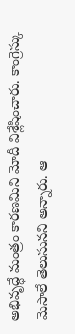అభివృద్ధే మంత్రం కారణమిని మోదీ విశ్లేషించారు. కాంగ్రెస్కు మెసాలే తెలుసునని అన్నారు. ఆ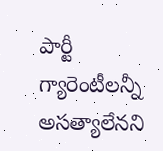పార్టీ గ్యారెంటీలన్నీ అసత్యాలేనని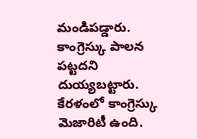మండిపడ్డారు. కాంగ్రెస్కు పాలన పట్టదని దుయ్యబట్టారు. కేరళంలో కాంగ్రెస్కు మెజారిటీ ఉంది.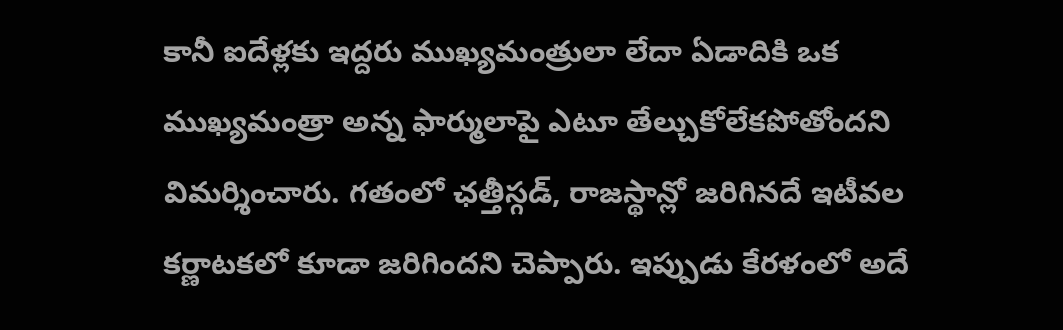కానీ ఐదేళ్లకు ఇద్దరు ముఖ్యమంత్రులా లేదా ఏడాదికి ఒక ముఖ్యమంత్రా అన్న ఫార్ములాపై ఎటూ తేల్చుకోలేకపోతోందని విమర్శించారు. గతంలో ఛత్తీస్గడ్, రాజస్థాన్లో జరిగినదే ఇటీవల కర్ణాటకలో కూడా జరిగిందని చెప్పారు. ఇప్పుడు కేరళంలో అదే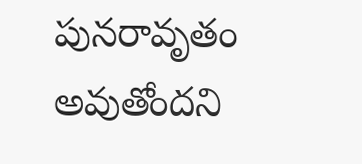పునరావృతం అవుతోందని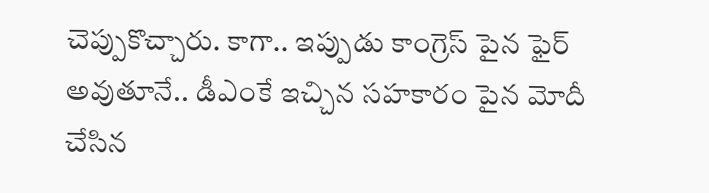చెప్పుకొచ్చారు. కాగా.. ఇప్పుడు కాంగ్రెస్ పైన ఫైర్ అవుతూనే.. డీఎంకే ఇచ్చిన సహకారం పైన మోదీ చేసిన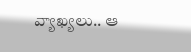వ్యాఖ్యలు.. ఆ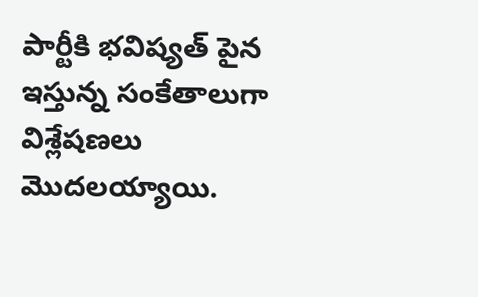పార్టీకి భవిష్యత్ పైన ఇస్తున్న సంకేతాలుగా విశ్లేషణలు మొదలయ్యాయి.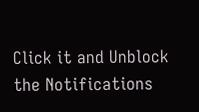Click it and Unblock the Notifications